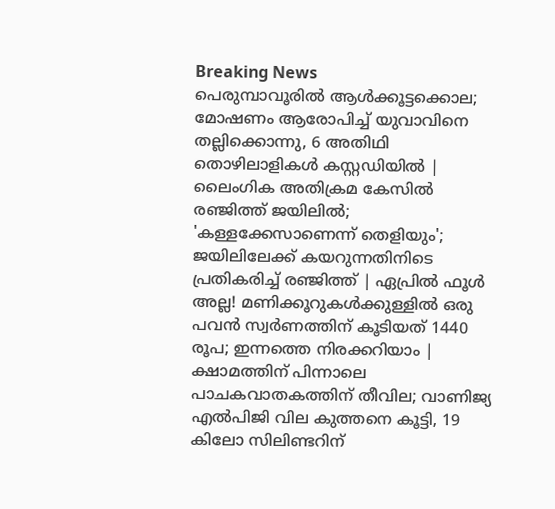Breaking News
പെരുമ്പാവൂരിൽ ആൾക്കൂട്ടക്കൊല; മോഷണം ആരോപിച്ച് യുവാവിനെ തല്ലിക്കൊന്നു, 6 അതിഥി തൊഴിലാളികൾ കസ്റ്റഡിയിൽ | ലൈംഗിക അതിക്രമ കേസില്‍ രഞ്ജിത്ത് ജയിലില്‍; 'കള്ളക്കേസാണെന്ന് തെളിയും'; ജയിലിലേക്ക് കയറുന്നതിനിടെ പ്രതികരിച്ച് രഞ്ജിത്ത് | ഏപ്രിൽ ഫൂൾ അല്ല! മണിക്കൂറുകൾക്കുള്ളിൽ ഒരു പവൻ സ്വർണത്തിന് കൂടിയത് 1440 രൂപ; ഇന്നത്തെ നിരക്കറിയാം | ക്ഷാമത്തിന് പിന്നാലെ പാചകവാതകത്തിന് തീവില; വാണിജ്യ എൽപിജി വില കുത്തനെ കൂട്ടി, 19 കിലോ സിലിണ്ടറിന്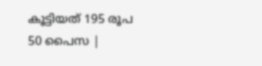കൂട്ടിയത് 195 രൂപ 50 പൈസ |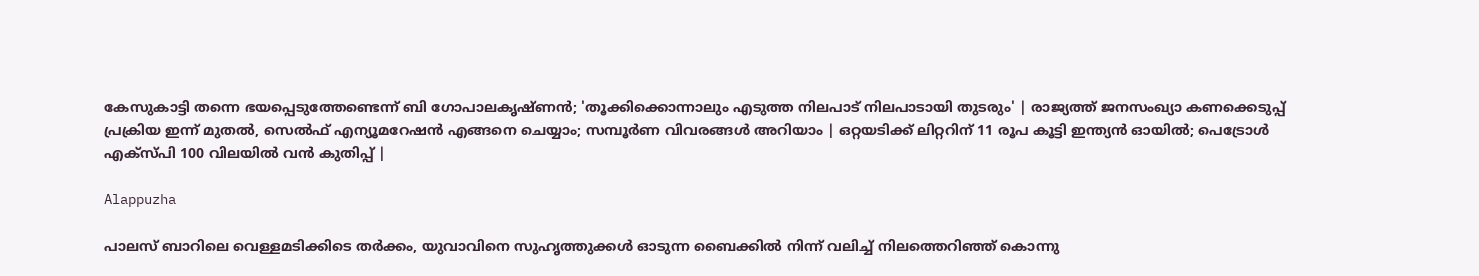കേസുകാട്ടി തന്നെ ഭയപ്പെടുത്തേണ്ടെന്ന് ബി ഗോപാലകൃഷ്ണൻ; 'തൂക്കിക്കൊന്നാലും എടുത്ത നിലപാട് നിലപാടായി തുടരും' | രാജ്യത്ത് ജനസംഖ്യാ കണക്കെടുപ്പ് പ്രക്രിയ ഇന്ന് മുതൽ, സെൽഫ് എന്യൂമറേഷൻ എങ്ങനെ ചെയ്യാം; സമ്പൂർണ വിവരങ്ങൾ അറിയാം | ഒറ്റയടിക്ക് ലിറ്ററിന് 11 രൂപ കൂട്ടി ഇന്ത്യൻ ഓയിൽ; പെട്രോൾ എക്‌സ്‌പി 100 വിലയിൽ വൻ കുതിപ്പ് |

Alappuzha

പാലസ് ബാറിലെ വെള്ളമടിക്കിടെ തർക്കം, യുവാവിനെ സുഹൃത്തുക്കൾ ഓടുന്ന ബൈക്കിൽ നിന്ന് വലിച്ച് നിലത്തെറിഞ്ഞ് കൊന്നു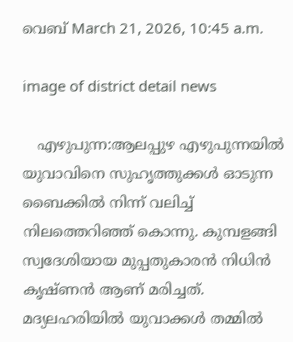വെബ് March 21, 2026, 10:45 a.m.

image of district detail news

   എഴുപുന്ന:ആലപ്പുഴ എഴുപുന്നയിൽ യുവാവിനെ സുഹൃത്തുക്കൾ ഓടുന്ന ബൈക്കിൽ നിന്ന് വലിച്ച് നിലത്തെറിഞ്ഞ് കൊന്നു. കുമ്പളങ്ങി സ്വദേശിയായ മുപ്പതുകാരൻ നിധിൻ കൃഷ്ണൻ ആണ് മരിച്ചത്. മദ്യലഹരിയിൽ യുവാക്കൾ തമ്മിൽ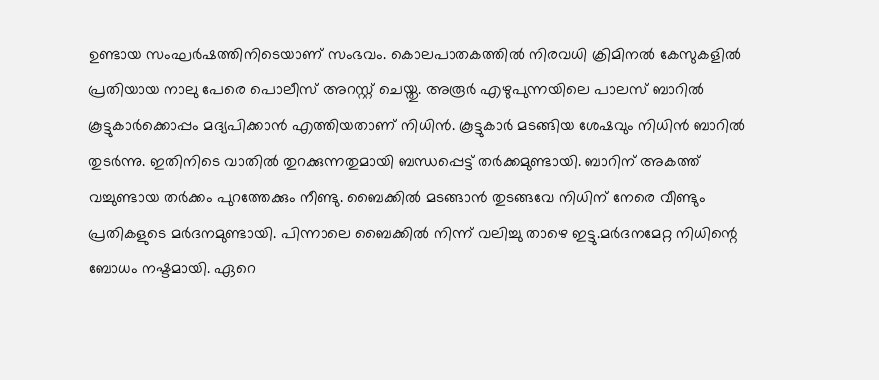ഉണ്ടായ സംഘർഷത്തിനിടെയാണ് സംഭവം. കൊലപാതകത്തിൽ നിരവധി ക്രിമിനൽ കേസുകളിൽ പ്രതിയായ നാലു പേരെ പൊലീസ് അറസ്റ്റ് ചെയ്തു. അരൂർ എഴുപുന്നയിലെ പാലസ് ബാറിൽ കൂട്ടുകാർക്കൊപ്പം മദ്യപിക്കാൻ എത്തിയതാണ് നിധിൻ. കൂട്ടുകാർ മടങ്ങിയ ശേഷവും നിധിൻ ബാറിൽ തുടർന്നു. ഇതിനിടെ വാതിൽ തുറക്കുന്നതുമായി ബന്ധപ്പെട്ട് തർക്കമുണ്ടായി. ബാറിന് അകത്ത് വച്ചുണ്ടായ തർക്കം പുറത്തേക്കും നീണ്ടു. ബൈക്കിൽ മടങ്ങാൻ തുടങ്ങവേ നിധിന് നേരെ വീണ്ടും പ്രതികളുടെ മർദനമുണ്ടായി. പിന്നാലെ ബൈക്കിൽ നിന്ന് വലിച്ചു താഴെ ഇട്ടു.മർദനമേറ്റ നിധിന്റെ ബോധം നഷ്ടമായി. ഏറെ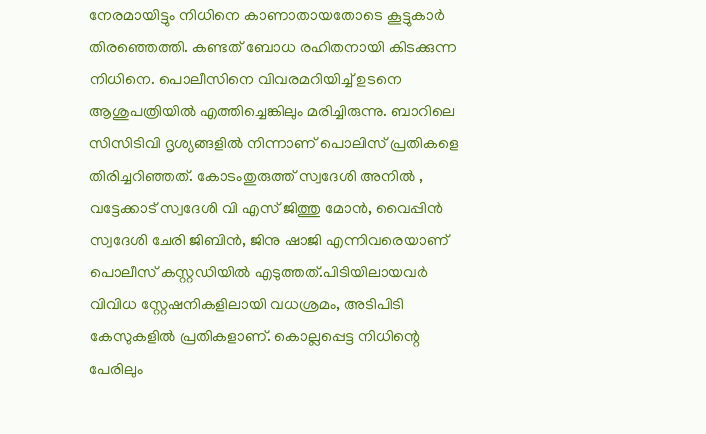നേരമായിട്ടും നിധിനെ കാണാതായതോടെ കൂട്ടുകാർ തിരഞ്ഞെത്തി. കണ്ടത് ബോധ രഹിതനായി കിടക്കുന്ന നിധിനെ. പൊലീസിനെ വിവരമറിയിച്ച് ഉടനെ ആശുപത്രിയിൽ എത്തിച്ചെങ്കിലും മരിച്ചിരുന്നു. ബാറിലെ സിസിടിവി ദൃശ്യങ്ങളിൽ നിന്നാണ് പൊലിസ് പ്രതികളെ തിരിച്ചറിഞ്ഞത്. കോടംതുരുത്ത് സ്വദേശി അനിൽ , വട്ടേക്കാട് സ്വദേശി വി എസ് ജിത്തു മോൻ, വൈപ്പിൻ സ്വദേശി ചേരി ജിബിൻ, ജിനു ഷാജി എന്നിവരെയാണ് പൊലീസ് കസ്റ്റഡിയിൽ എടുത്തത്.പിടിയിലായവർ വിവിധ സ്റ്റേഷനികളിലായി വധശ്രമം, അടിപിടി കേസുകളിൽ പ്രതികളാണ്. കൊല്ലപ്പെട്ട നിധിന്റെ പേരിലും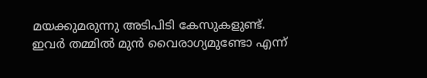മയക്കുമരുന്നു അടിപിടി കേസുകളുണ്ട്. ഇവർ തമ്മിൽ മുൻ വൈരാഗ്യമുണ്ടോ എന്ന്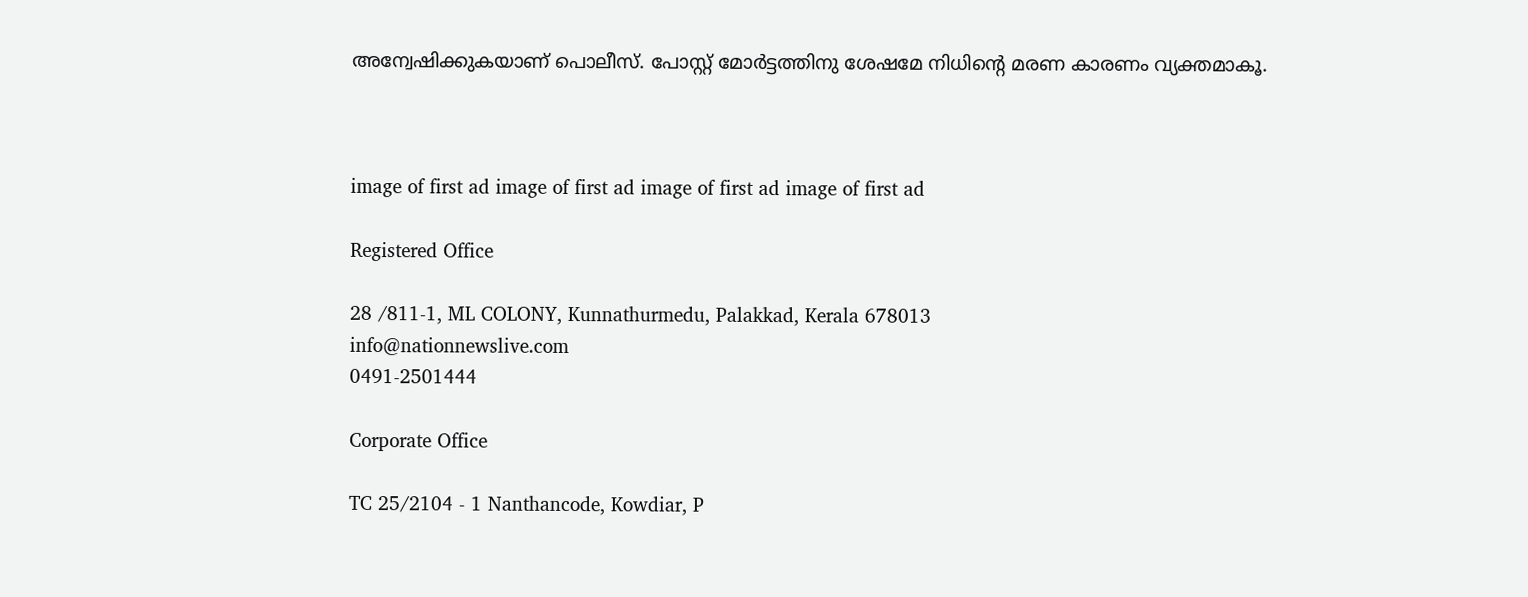അന്വേഷിക്കുകയാണ് പൊലീസ്. പോസ്റ്റ്‌ മോർട്ടത്തിനു ശേഷമേ നിധിന്റെ മരണ കാരണം വ്യക്തമാകൂ.



image of first ad image of first ad image of first ad image of first ad

Registered Office

28 /811-1, ML COLONY, Kunnathurmedu, Palakkad, Kerala 678013
info@nationnewslive.com
0491-2501444

Corporate Office

TC 25/2104 - 1 Nanthancode, Kowdiar, P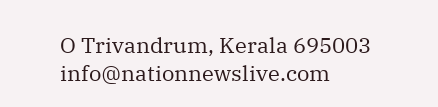O Trivandrum, Kerala 695003
info@nationnewslive.com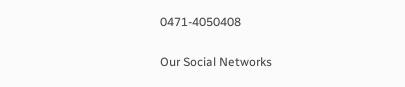0471-4050408

Our Social Networks